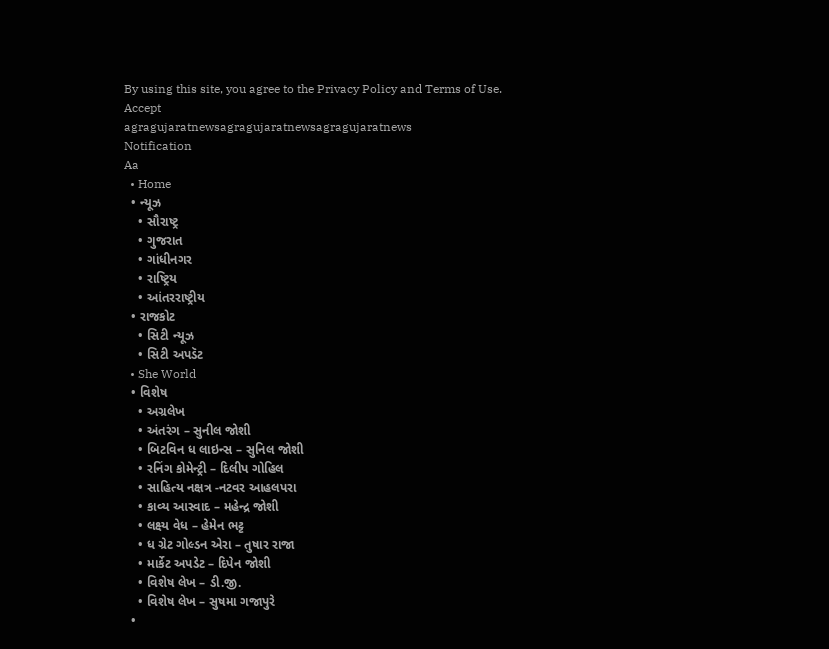By using this site, you agree to the Privacy Policy and Terms of Use.
Accept
agragujaratnewsagragujaratnewsagragujaratnews
Notification
Aa
  • Home
  • ન્યૂઝ
    • સૌરાષ્ટ્ર
    • ગુજરાત
    • ગાંધીનગર
    • રાષ્ટ્રિય
    • આંતરરાષ્ટ્રીય
  • રાજકોટ
    • સિટી ન્યૂઝ
    • સિટી અપડૅટ
  • She World
  • વિશેષ
    • અગ્રલેખ
    • અંતરંગ – સુનીલ જોશી
    • બિટવિન ધ લાઇન્સ – સુનિલ જોશી
    • રનિંગ કોમેન્ટ્રી – દિલીપ ગોહિલ
    • સાહિત્ય નક્ષત્ર -નટવર આહલપરા
    • કાવ્ય આસ્વાદ – મહેન્દ્ર જોશી
    • લક્ષ્ય વેધ – હેમેન ભટ્ટ
    • ધ ગ્રેટ ગોલ્ડન એરા – તુષાર રાજા
    • માર્કેટ અપડેટ – દિપેન જોશી
    • વિશેષ લેખ – ડી.જી.
    • વિશેષ લેખ – સુષમા ગજાપુરે
  •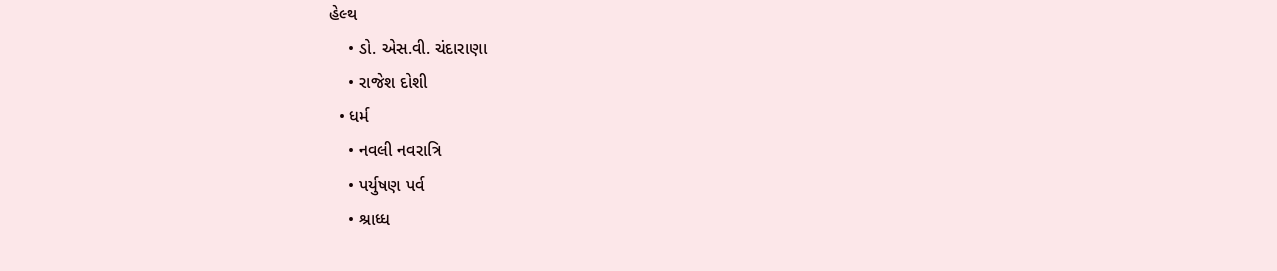હેલ્થ
    • ડો. એસ.વી. ચંદારાણા
    • રાજેશ દોશી
  • ધર્મ
    • નવલી નવરાત્રિ
    • પર્યુષણ પર્વ
    • શ્રાધ્ધ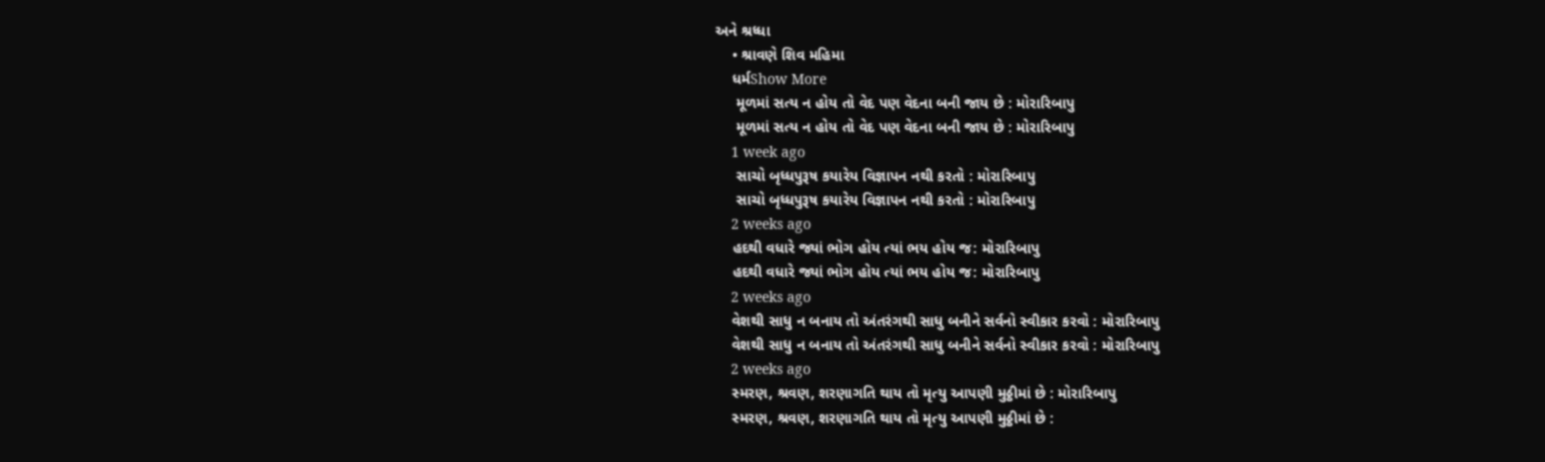અને શ્રધ્ધા
    • શ્રાવણે શિવ મહિમા
    ધર્મShow More
     મૂળમાં સત્ય ન હોય તો વેદ પણ વેદના બની જાય છે : મોરારિબાપુ
     મૂળમાં સત્ય ન હોય તો વેદ પણ વેદના બની જાય છે : મોરારિબાપુ
    1 week ago
     સાચો બૃધ્ધપુરૂષ કયારેય વિજ્ઞાપન નથી કરતો : મોરારિબાપુ
     સાચો બૃધ્ધપુરૂષ કયારેય વિજ્ઞાપન નથી કરતો : મોરારિબાપુ
    2 weeks ago
    હદથી વધારે જ્યાં ભોગ હોય ત્યાં ભય હોય જ: મોરારિબાપુ
    હદથી વધારે જ્યાં ભોગ હોય ત્યાં ભય હોય જ: મોરારિબાપુ
    2 weeks ago
    વેશથી સાધુ ન બનાય તો અંતરંગથી સાધુ બનીને સર્વનો સ્વીકાર કરવો : મોરારિબાપુ
    વેશથી સાધુ ન બનાય તો અંતરંગથી સાધુ બનીને સર્વનો સ્વીકાર કરવો : મોરારિબાપુ
    2 weeks ago
    સ્મરણ, શ્રવણ, શરણાગતિ થાય તો મૃત્યુ આપણી મુઠ્ઠીમાં છે : મોરારિબાપુ
    સ્મરણ, શ્રવણ, શરણાગતિ થાય તો મૃત્યુ આપણી મુઠ્ઠીમાં છે :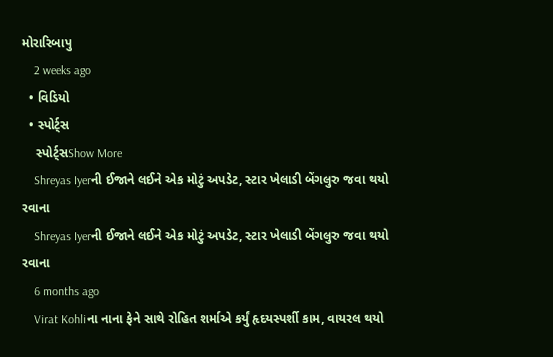મોરારિબાપુ
    2 weeks ago
  • વિડિયો
  • સ્પોર્ટ્સ
    સ્પોર્ટ્સShow More
    Shreyas Iyerની ઈજાને લઈને એક મોટું અપડેટ, સ્ટાર ખેલાડી બેંગલુરુ જવા થયો રવાના
    Shreyas Iyerની ઈજાને લઈને એક મોટું અપડેટ, સ્ટાર ખેલાડી બેંગલુરુ જવા થયો રવાના
    6 months ago
    Virat Kohliના નાના ફેને સાથે રોહિત શર્માએ કર્યું હૃદયસ્પર્શી કામ, વાયરલ થયો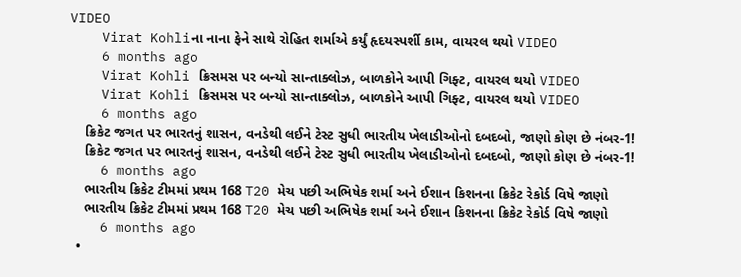VIDEO
    Virat Kohliના નાના ફેને સાથે રોહિત શર્માએ કર્યું હૃદયસ્પર્શી કામ, વાયરલ થયો VIDEO
    6 months ago
    Virat Kohli ક્રિસમસ પર બન્યો સાન્તાક્લોઝ, બાળકોને આપી ગિફ્ટ, વાયરલ થયો VIDEO
    Virat Kohli ક્રિસમસ પર બન્યો સાન્તાક્લોઝ, બાળકોને આપી ગિફ્ટ, વાયરલ થયો VIDEO
    6 months ago
    ક્રિકેટ જગત પર ભારતનું શાસન, વનડેથી લઈને ટેસ્ટ સુધી ભારતીય ખેલાડીઓનો દબદબો, જાણો કોણ છે નંબર-1!
    ક્રિકેટ જગત પર ભારતનું શાસન, વનડેથી લઈને ટેસ્ટ સુધી ભારતીય ખેલાડીઓનો દબદબો, જાણો કોણ છે નંબર-1!
    6 months ago
    ભારતીય ક્રિકેટ ટીમમાં પ્રથમ 168 T20 મેચ પછી અભિષેક શર્મા અને ઈશાન કિશનના ક્રિકેટ રેકોર્ડ વિષે જાણો
    ભારતીય ક્રિકેટ ટીમમાં પ્રથમ 168 T20 મેચ પછી અભિષેક શર્મા અને ઈશાન કિશનના ક્રિકેટ રેકોર્ડ વિષે જાણો
    6 months ago
  •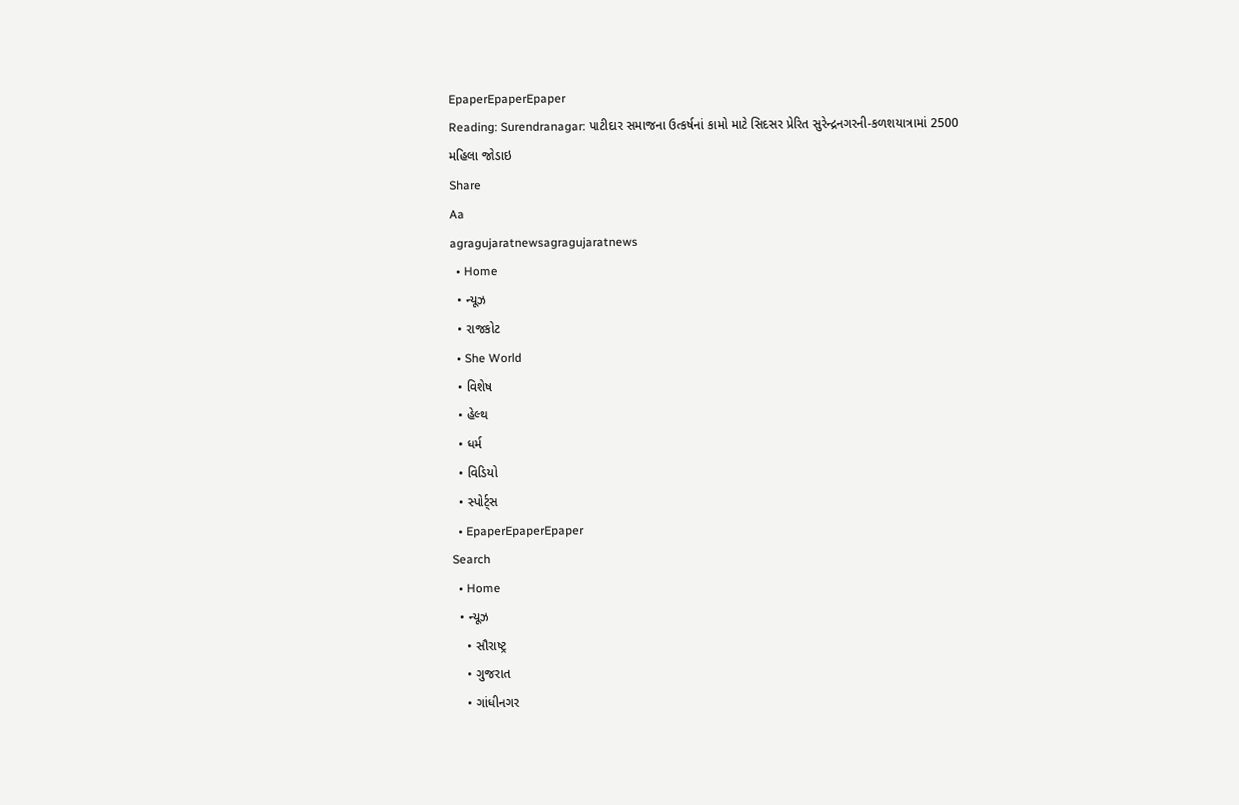EpaperEpaperEpaper
Reading: Surendranagar: પાટીદાર સમાજના ઉત્કર્ષનાં કામો માટે સિદસર પ્રેરિત સુરેન્દ્રનગરની-કળશયાત્રામાં 2500 મહિલા જોડાઇ
Share
Aa
agragujaratnewsagragujaratnews
  • Home
  • ન્યૂઝ
  • રાજકોટ
  • She World
  • વિશેષ
  • હેલ્થ
  • ધર્મ
  • વિડિયો
  • સ્પોર્ટ્સ
  • EpaperEpaperEpaper
Search
  • Home
  • ન્યૂઝ
    • સૌરાષ્ટ્ર
    • ગુજરાત
    • ગાંધીનગર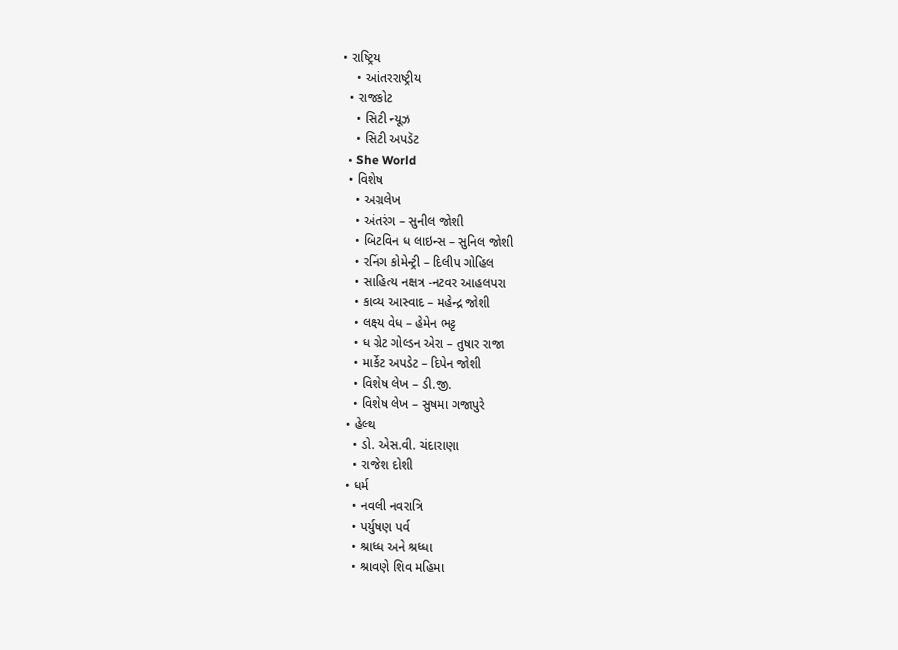• રાષ્ટ્રિય
    • આંતરરાષ્ટ્રીય
  • રાજકોટ
    • સિટી ન્યૂઝ
    • સિટી અપડૅટ
  • She World
  • વિશેષ
    • અગ્રલેખ
    • અંતરંગ – સુનીલ જોશી
    • બિટવિન ધ લાઇન્સ – સુનિલ જોશી
    • રનિંગ કોમેન્ટ્રી – દિલીપ ગોહિલ
    • સાહિત્ય નક્ષત્ર -નટવર આહલપરા
    • કાવ્ય આસ્વાદ – મહેન્દ્ર જોશી
    • લક્ષ્ય વેધ – હેમેન ભટ્ટ
    • ધ ગ્રેટ ગોલ્ડન એરા – તુષાર રાજા
    • માર્કેટ અપડેટ – દિપેન જોશી
    • વિશેષ લેખ – ડી.જી.
    • વિશેષ લેખ – સુષમા ગજાપુરે
  • હેલ્થ
    • ડો. એસ.વી. ચંદારાણા
    • રાજેશ દોશી
  • ધર્મ
    • નવલી નવરાત્રિ
    • પર્યુષણ પર્વ
    • શ્રાધ્ધ અને શ્રધ્ધા
    • શ્રાવણે શિવ મહિમા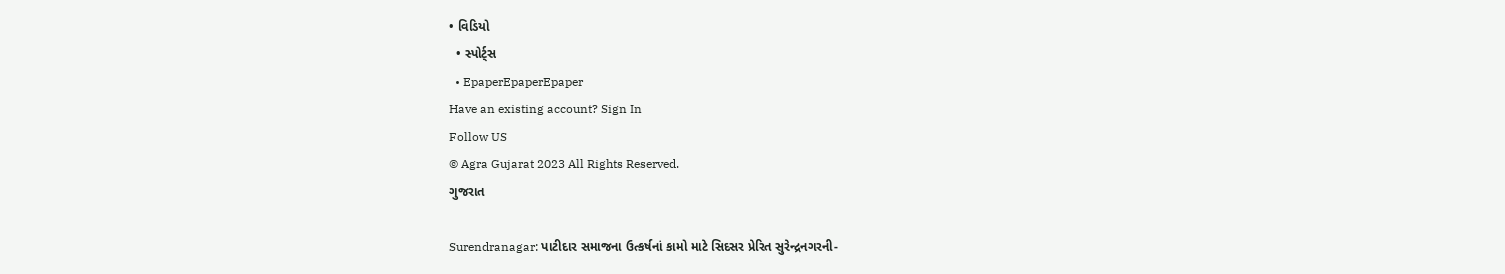• વિડિયો
  • સ્પોર્ટ્સ
  • EpaperEpaperEpaper
Have an existing account? Sign In
Follow US
© Agra Gujarat 2023 All Rights Reserved.
ગુજરાત

Surendranagar: પાટીદાર સમાજના ઉત્કર્ષનાં કામો માટે સિદસર પ્રેરિત સુરેન્દ્રનગરની-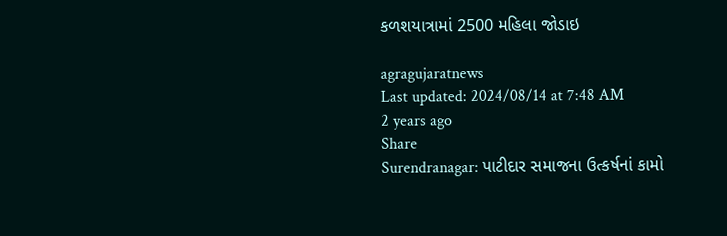કળશયાત્રામાં 2500 મહિલા જોડાઇ

agragujaratnews
Last updated: 2024/08/14 at 7:48 AM
2 years ago
Share
Surendranagar: પાટીદાર સમાજના ઉત્કર્ષનાં કામો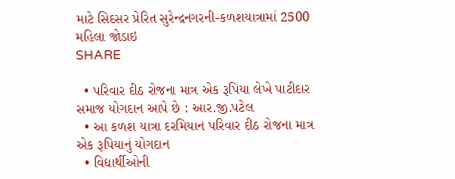માટે સિદસર પ્રેરિત સુરેન્દ્રનગરની-કળશયાત્રામાં 2500 મહિલા જોડાઇ
SHARE

  • પરિવાર દીઠ રોજના માત્ર એક રૂપિયા લેખે પાટીદાર સમાજ યોગદાન આપે છે : આર.જી.પટેલ
  • આ કળશ યાત્રા દરમિયાન પરિવાર દીઠ રોજના માત્ર એક રૂપિયાનું યોગદાન
  • વિદ્યાર્થીઓની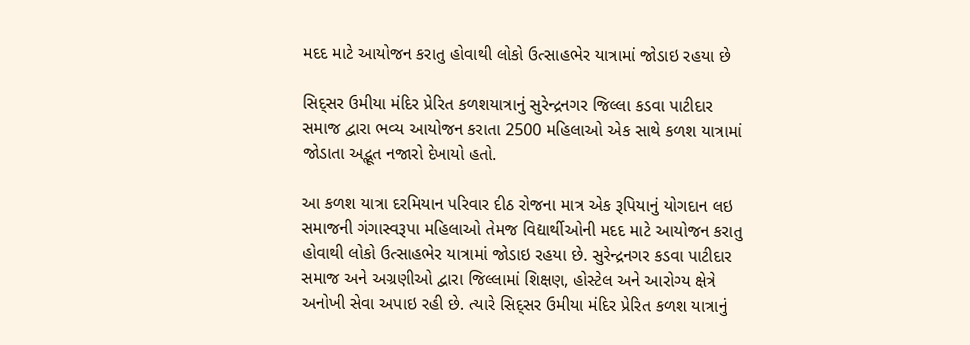મદદ માટે આયોજન કરાતુ હોવાથી લોકો ઉત્સાહભેર યાત્રામાં જોડાઇ રહયા છે

સિદ્સર ઉમીયા મંદિર પ્રેરિત કળશયાત્રાનું સુરેન્દ્રનગર જિલ્લા કડવા પાટીદાર સમાજ દ્વારા ભવ્ય આયોજન કરાતા 2500 મહિલાઓ એક સાથે કળશ યાત્રામાં જોડાતા અદ્ભૂત નજારો દેખાયો હતો.

આ કળશ યાત્રા દરમિયાન પરિવાર દીઠ રોજના માત્ર એક રૂપિયાનું યોગદાન લઇ સમાજની ગંગાસ્વરૂપા મહિલાઓ તેમજ વિદ્યાર્થીઓની મદદ માટે આયોજન કરાતુ હોવાથી લોકો ઉત્સાહભેર યાત્રામાં જોડાઇ રહયા છે. સુરેન્દ્રનગર કડવા પાટીદાર સમાજ અને અગ્રણીઓ દ્વારા જિલ્લામાં શિક્ષણ, હોસ્ટેલ અને આરોગ્ય ક્ષેત્રે અનોખી સેવા અપાઇ રહી છે. ત્યારે સિદ્સર ઉમીયા મંદિર પ્રેરિત કળશ યાત્રાનું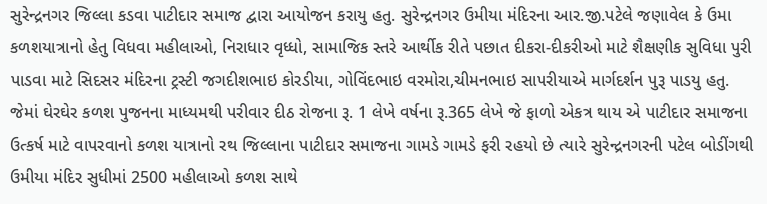સુરેન્દ્રનગર જિલ્લા કડવા પાટીદાર સમાજ દ્વારા આયોજન કરાયુ હતુ. સુરેન્દ્રનગર ઉમીયા મંદિરના આર.જી.પટેલે જણાવેલ કે ઉમા કળશયાત્રાનો હેતુ વિધવા મહીલાઓ, નિરાધાર વૃધ્ધો, સામાજિક સ્તરે આર્થીક રીતે પછાત દીકરા-દીકરીઓ માટે શૈક્ષણીક સુવિધા પુરી પાડવા માટે સિદસર મંદિરના ટ્રસ્ટી જગદીશભાઇ કોરડીયા, ગોવિંદભાઇ વરમોરા,ચીમનભાઇ સાપરીયાએ માર્ગદર્શન પુરૂ પાડયુ હતુ. જેમાં ઘેરઘેર કળશ પુજનના માધ્યમથી પરીવાર દીઠ રોજના રૂ. 1 લેખે વર્ષના રૂ.365 લેખે જે ફાળો એકત્ર થાય એ પાટીદાર સમાજના ઉત્કર્ષ માટે વાપરવાનો કળશ યાત્રાનો રથ જિલ્લાના પાટીદાર સમાજના ગામડે ગામડે ફરી રહયો છે ત્યારે સુરેન્દ્રનગરની પટેલ બોડીંગથી ઉમીયા મંદિર સુધીમાં 2500 મહીલાઓ કળશ સાથે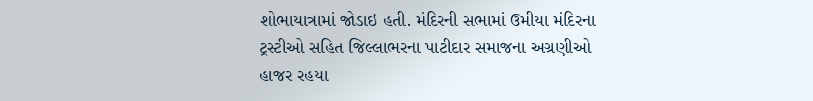શોભાયાત્રામાં જોડાઇ હતી. મંદિરની સભામાં ઉમીયા મંદિરના ટ્રસ્ટીઓ સહિત જિલ્લાભરના પાટીદાર સમાજના અગ્રણીઓ હાજર રહયા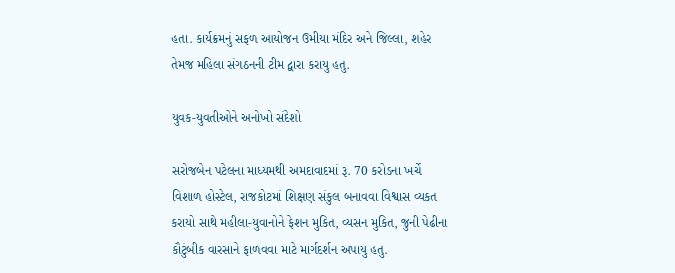હતા. કાર્યક્રમનું સફળ આયોજન ઉમીયા મંદિર અને જિલ્લા, શહેર તેમજ મહિલા સંગઠનની ટીમ દ્વારા કરાયુ હતુ.

યુવક-યુવતીઓને અનોખો સંદેશો

સરોજબેન પટેલના માધ્યમથી અમદાવાદમાં રૂ. 70 કરોડના ખર્ચે વિશાળ હોસ્ટેલ, રાજકોટમાં શિક્ષણ સંકુલ બનાવવા વિશ્વાસ વ્યકત કરાયો સાથે મહીલા-યુવાનોને ફેશન મુકિત, વ્યસન મુકિત, જુની પેઢીના કૌટુંબીક વારસાને ફાળવવા માટે માર્ગદર્શન અપાયુ હતુ.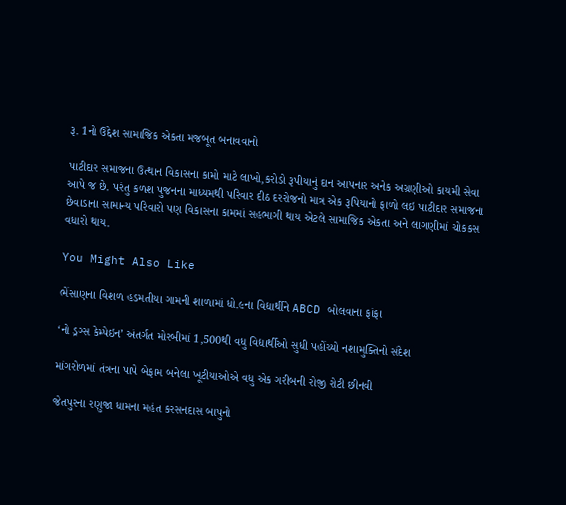રૂ. 1નો ઉદ્દેશ સામાજિક એકતા મજબૂત બનાવવાનો

પાટીદાર સમાજના ઉત્થાન વિકાસના કામો માટે લાખો,કરોડો રૂપીયાનું દાન આપનાર અનેક અગ્રણીઓ કાયમી સેવા આપે જ છે. પરંતુ કળશ પુજનના માધ્યમથી પરિવાર દીઠ દરરોજનો માત્ર એક રૂપિયાનો ફાળો લઇ પાટીદાર સમાજના છેવાડાના સામાન્ય પરિવારો પણ વિકાસના કામમાં સહભાગી થાય એટલે સામાજિક એકતા અને લાગણીમાં ચોકકસ વધારો થાય.

You Might Also Like

ભેંસાણના વિશળ હડમતીયા ગામની શાળામાં ધો.૯ના વિદ્યાર્થીને ABCD બોલવાના ફાંફા

‘નો ડ્રગ્સ કેમ્પેઇન’ અંતર્ગત મોરબીમાં 1,500થી વધુ વિદ્યાર્થીઓ સુધી પહોંચ્યો નશામુક્તિનો સંદેશ

માંગરોળમાં તંત્રના પાપે બેફામ બનેલા ખૂટીયાઓએ વધુ એક ગરીબની રોજી રોટી છીનવી

જેતપુરના રણુજા ધામના મહંત કરસનદાસ બાપુનો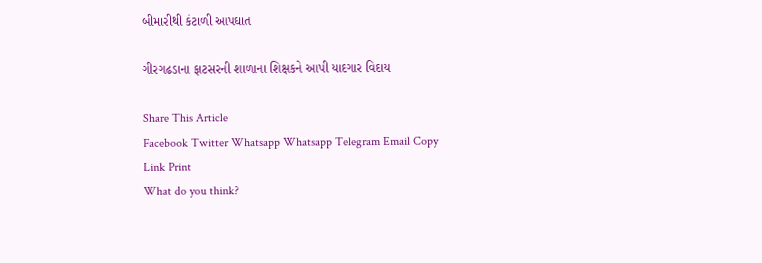બીમારીથી કંટાળી આપઘાત

ગીરગઢડાના ફાટસરની શાળાના શિક્ષકને આપી યાદગાર વિદાય

Share This Article
Facebook Twitter Whatsapp Whatsapp Telegram Email Copy Link Print
What do you think?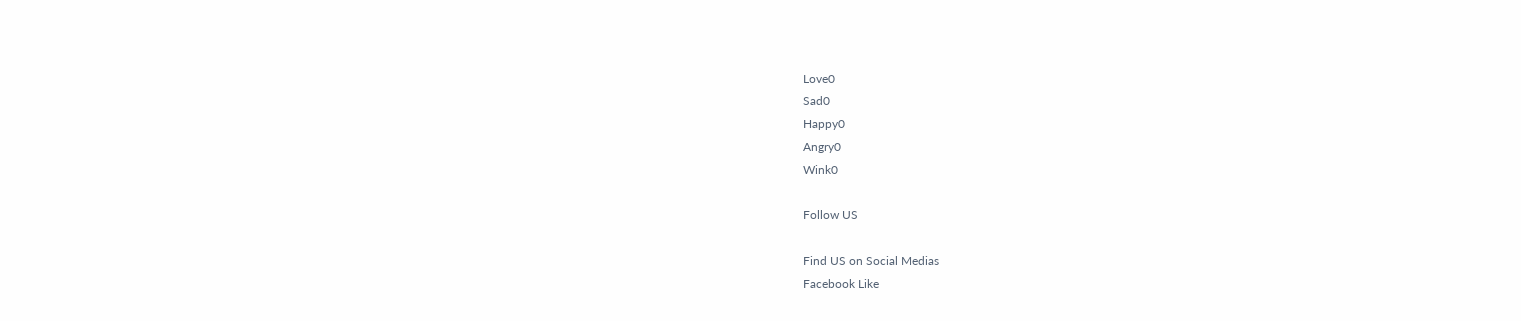Love0
Sad0
Happy0
Angry0
Wink0

Follow US

Find US on Social Medias
Facebook Like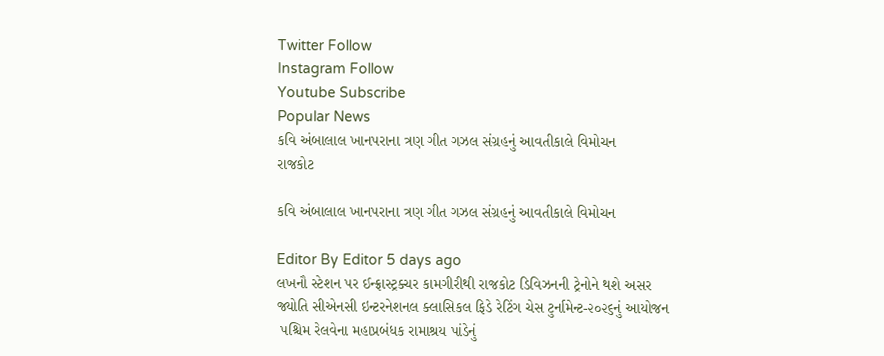Twitter Follow
Instagram Follow
Youtube Subscribe
Popular News
કવિ અંબાલાલ ખાનપરાના ત્રણ ગીત ગઝલ સંગ્રહનું આવતીકાલે વિમોચન
રાજકોટ

કવિ અંબાલાલ ખાનપરાના ત્રણ ગીત ગઝલ સંગ્રહનું આવતીકાલે વિમોચન

Editor By Editor 5 days ago
લખનૌ સ્ટેશન પર ઈન્ફ્રાસ્ટ્રક્ચર કામગીરીથી રાજકોટ ડિવિઝનની ટ્રેનોને થશે અસર
જ્યોતિ સીએનસી ઇન્ટરનેશનલ ક્લાસિકલ ફિડે રેટિંગ ચેસ ટુર્નામેન્ટ-૨૦૨૬નું આયોજન
 પશ્ચિમ રેલવેના મહાપ્રબંધક રામાશ્રય પાંડેનું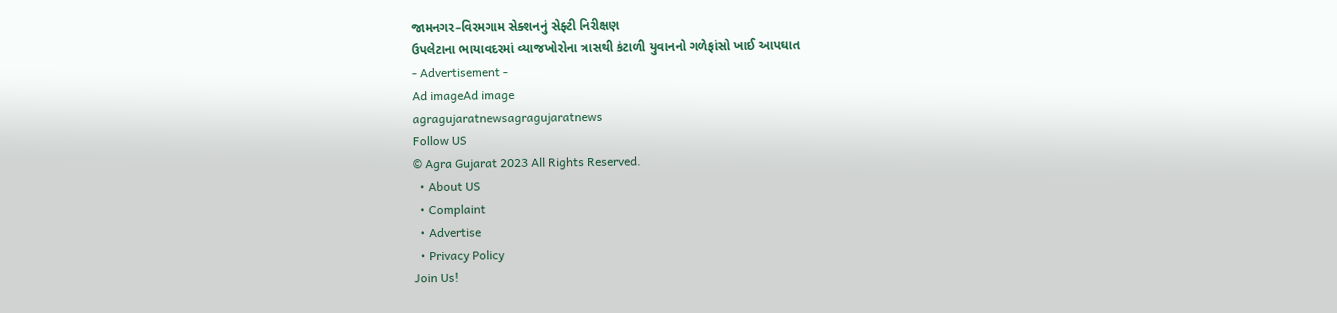જામનગર–વિરમગામ સેક્શનનું સેફ્ટી નિરીક્ષણ
ઉપલેટાના ભાયાવદરમાં વ્યાજખોરોના ત્રાસથી કંટાળી યુવાનનો ગળેફાંસો ખાઈ આપઘાત
- Advertisement -
Ad imageAd image
agragujaratnewsagragujaratnews
Follow US
© Agra Gujarat 2023 All Rights Reserved.
  • About US
  • Complaint
  • Advertise
  • Privacy Policy
Join Us!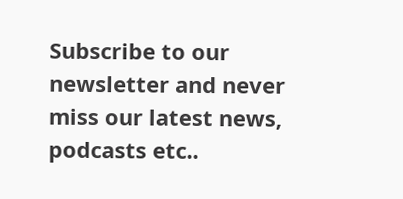Subscribe to our newsletter and never miss our latest news, podcasts etc..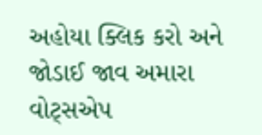અહોયા ક્લિક કરો અને જોડાઈ જાવ અમારા વોટ્સએપ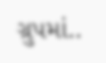ગ્રુપમાં..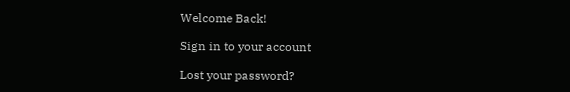Welcome Back!

Sign in to your account

Lost your password?